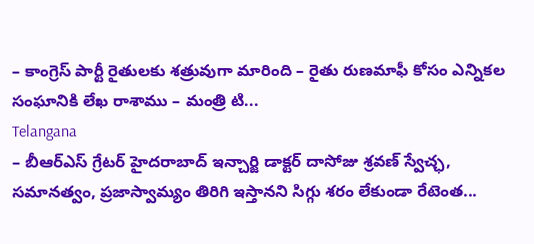– కాంగ్రెస్ పార్టీ రైతులకు శత్రువుగా మారింది – రైతు రుణమాఫీ కోసం ఎన్నికల సంఘానికి లేఖ రాశాము – మంత్రి టి...
Telangana
– బీఆర్ఎస్ గ్రేటర్ హైదరాబాద్ ఇన్చార్జి డాక్టర్ దాసోజు శ్రవణ్ స్వేచ్ఛ, సమానత్వం, ప్రజాస్వామ్యం తిరిగి ఇస్తానని సిగ్గు శరం లేకుండా రేటెంత...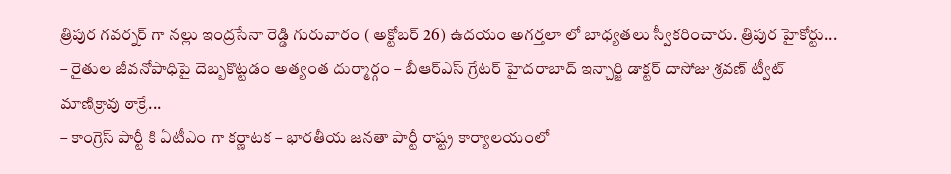త్రిపుర గవర్నర్ గా నల్లు ఇంద్రసేనా రెడ్డి గురువారం ( అక్టోబర్ 26) ఉదయం అగర్తలా లో బాధ్యతలు స్వీకరించారు. త్రిపుర హైకోర్టు...
– రైతుల జీవనోపాధిపై దెబ్బకొట్టడం అత్యంత దుర్మార్గం – బీఆర్ఎస్ గ్రేటర్ హైదరాబాద్ ఇన్చార్జి డాక్టర్ దాసోజు శ్రవణ్ ట్వీట్ మాణిక్రావు ఠాక్రే...
– కాంగ్రెస్ పార్టీ కి ఏటీఎం గా కర్ణాటక – భారతీయ జనతా పార్టీ రాష్ట్ర కార్యాలయంలో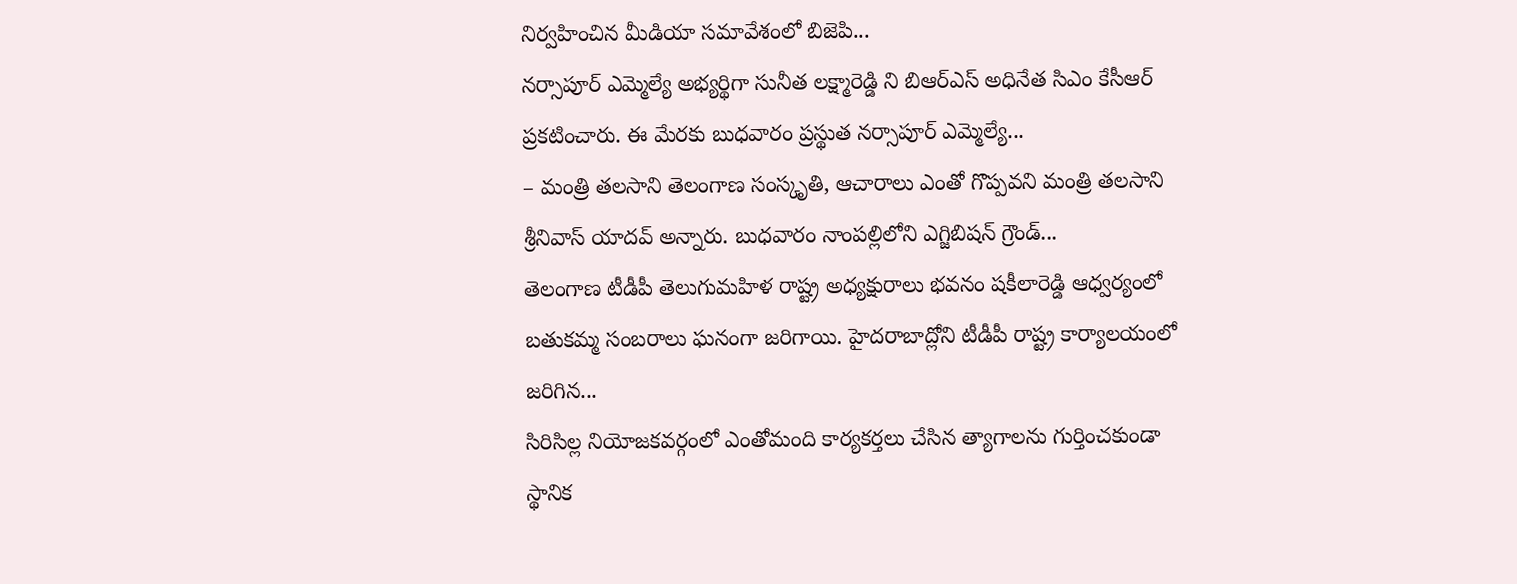నిర్వహించిన మీడియా సమావేశంలో బిజెపి...
నర్సాపూర్ ఎమ్మెల్యే అభ్యర్థిగా సునీత లక్ష్మారెడ్డి ని బిఆర్ఎస్ అధినేత సిఎం కేసీఆర్ ప్రకటించారు. ఈ మేరకు బుధవారం ప్రస్థుత నర్సాపూర్ ఎమ్మెల్యే...
– మంత్రి తలసాని తెలంగాణ సంస్కృతి, ఆచారాలు ఎంతో గొప్పవని మంత్రి తలసాని శ్రీనివాస్ యాదవ్ అన్నారు. బుధవారం నాంపల్లిలోని ఎగ్జిబిషన్ గ్రౌండ్...
తెలంగాణ టీడీపీ తెలుగుమహిళ రాష్ట్ర అధ్యక్షురాలు భవనం షకీలారెడ్డి ఆధ్వర్యంలో బతుకమ్మ సంబరాలు ఘనంగా జరిగాయి. హైదరాబాద్లోని టీడీపీ రాష్ట్ర కార్యాలయంలో జరిగిన...
సిరిసిల్ల నియోజకవర్గంలో ఎంతోమంది కార్యకర్తలు చేసిన త్యాగాలను గుర్తించకుండా స్థానిక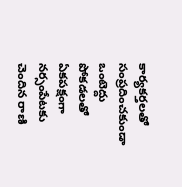కార్యకర్తలతో సంప్రదించకుండా ఒంటెద్దు పోకడలతో ఏకపక్షంగా నర్సంపేటకు చెందిన రాణి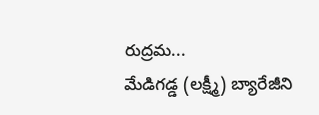రుద్రమ...
మేడిగడ్డ (లక్ష్మీ) బ్యారేజీని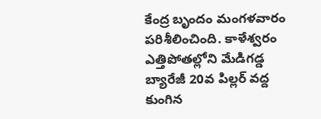కేంద్ర బృందం మంగళవారం పరిశీలించింది. కాళేశ్వరం ఎత్తిపోతల్లోని మేడిగడ్డ బ్యారేజీ 20వ పిల్లర్ వద్ద కుంగిన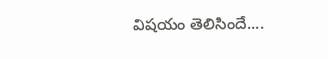విషయం తెలిసిందే....